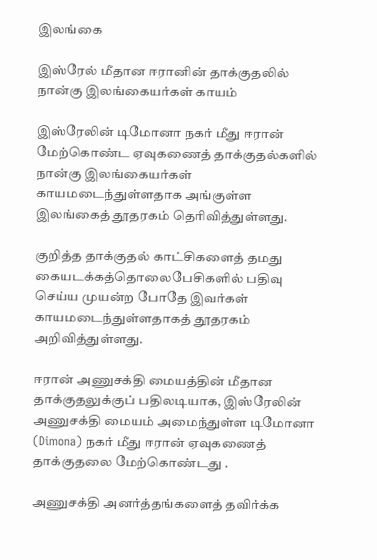இலங்கை

இஸ்ரேல் மீதான ஈரானின் தாக்குதலில் நான்கு இலங்கையர்கள் காயம்

இஸ்ரேலின் டிமோனா நகர் மீது ஈரான் மேற்கொண்ட ஏவுகணைத் தாக்குதல்களில் நான்கு இலங்கையர்கள் காயமடைந்துள்ளதாக அங்குள்ள இலங்கைத் தூதரகம் தெரிவித்துள்ளது.

குறித்த தாக்குதல் காட்சிகளைத் தமது கையடக்கத்தொலைபேசிகளில் பதிவு செய்ய முயன்ற போதே இவர்கள் காயமடைந்துள்ளதாகத் தூதரகம் அறிவித்துள்ளது.

ஈரான் அணுசக்தி மையத்தின் மீதான தாக்குதலுக்குப் பதிலடியாக, இஸ்ரேலின் அணுசக்தி மையம் அமைந்துள்ள டிமோனா (Dimona) நகர் மீது ஈரான் ஏவுகணைத் தாக்குதலை மேற்கொண்டது .

அணுசக்தி அனர்த்தங்களைத் தவிர்க்க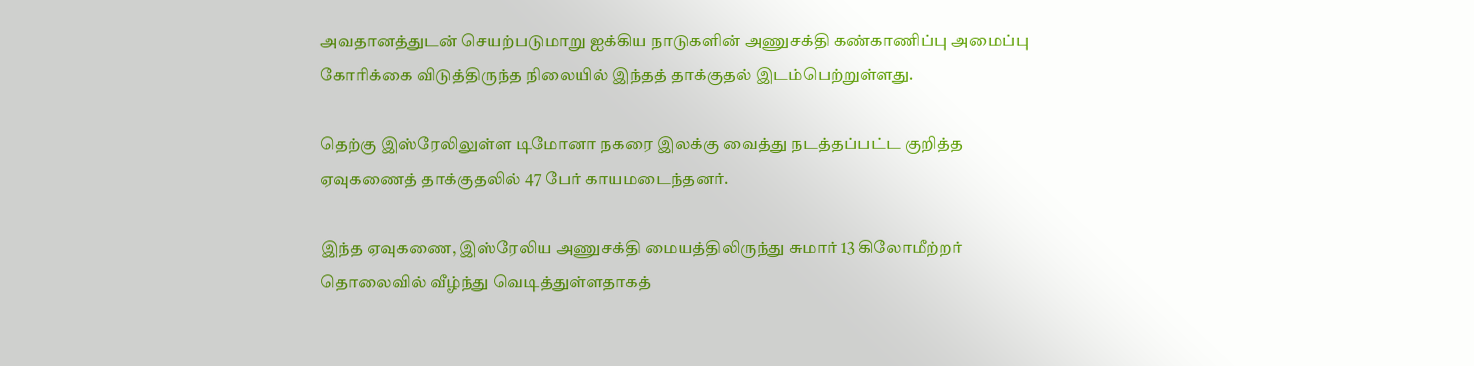அவதானத்துடன் செயற்படுமாறு ஐக்கிய நாடுகளின் அணுசக்தி கண்காணிப்பு அமைப்பு கோரிக்கை விடுத்திருந்த நிலையில் இந்தத் தாக்குதல் இடம்பெற்றுள்ளது.

தெற்கு இஸ்ரேலிலுள்ள டிமோனா நகரை இலக்கு வைத்து நடத்தப்பட்ட குறித்த ஏவுகணைத் தாக்குதலில் 47 பேர் காயமடைந்தனர்.

இந்த ஏவுகணை, இஸ்ரேலிய அணுசக்தி மையத்திலிருந்து சுமார் 13 கிலோமீற்றர் தொலைவில் வீழ்ந்து வெடித்துள்ளதாகத்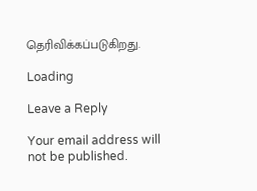தெரிவிக்கப்படுகிறது.

Loading

Leave a Reply

Your email address will not be published.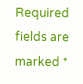Required fields are marked *